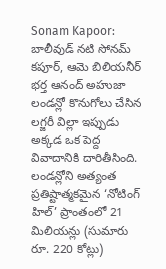Sonam Kapoor: బాలీవుడ్ నటి సోనమ్ కపూర్, ఆమె బిలియనీర్ భర్త ఆనంద్ అహుజా లండన్లో కొనుగోలు చేసిన లగ్జరీ విల్లా ఇప్పుడు అక్కడ ఒక పెద్ద వివాదానికి దారితీసింది. లండన్లోని అత్యంత ప్రతిష్టాత్మకమైన ‘నోటింగ్ హిల్’ ప్రాంతంలో 21 మిలియన్లు (సుమారు రూ. 220 కోట్లు)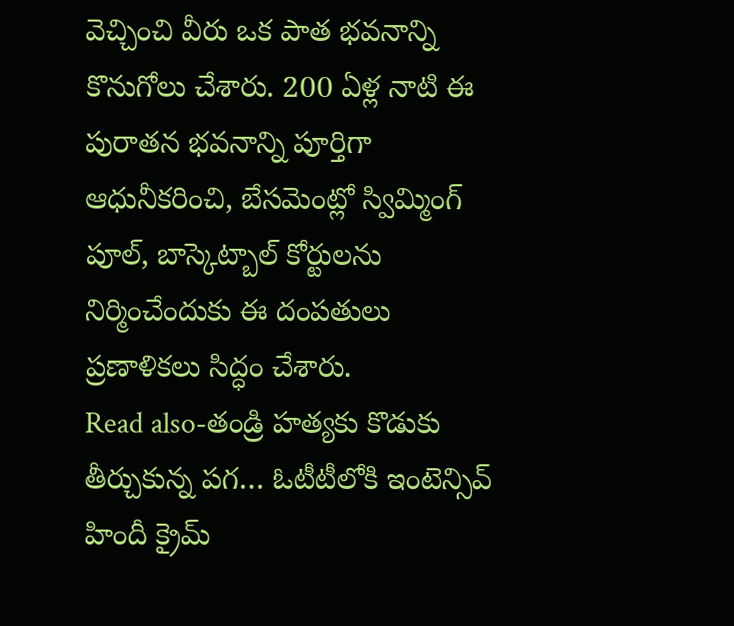వెచ్చించి వీరు ఒక పాత భవనాన్ని కొనుగోలు చేశారు. 200 ఏళ్ల నాటి ఈ పురాతన భవనాన్ని పూర్తిగా ఆధునీకరించి, బేసమెంట్లో స్విమ్మింగ్ పూల్, బాస్కెట్బాల్ కోర్టులను నిర్మించేందుకు ఈ దంపతులు ప్రణాళికలు సిద్ధం చేశారు.
Read also-తండ్రి హత్యకు కొడుకు తీర్చుకున్న పగ… ఓటీటీలోకి ఇంటెన్సివ్ హిందీ క్రైమ్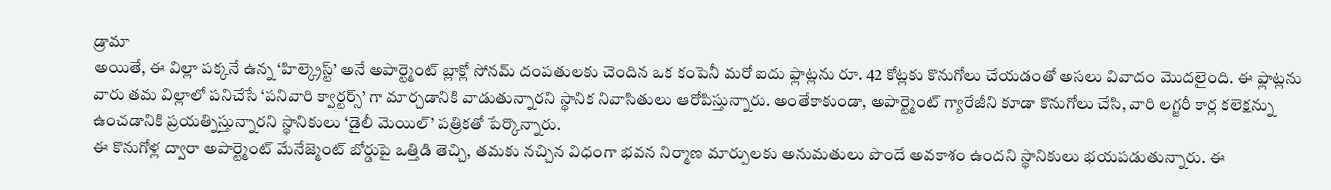డ్రామా
అయితే, ఈ విల్లా పక్కనే ఉన్న ‘హిల్క్రెస్ట్’ అనే అపార్ట్మెంట్ బ్లాక్లో సోనమ్ దంపతులకు చెందిన ఒక కంపెనీ మరో ఐదు ఫ్లాట్లను రూ. 42 కోట్లకు కొనుగోలు చేయడంతో అసలు వివాదం మొదలైంది. ఈ ఫ్లాట్లను వారు తమ విల్లాలో పనిచేసే ‘పనివారి క్వార్టర్స్’ గా మార్చడానికి వాడుతున్నారని స్థానిక నివాసితులు ఆరోపిస్తున్నారు. అంతేకాకుండా, అపార్ట్మెంట్ గ్యారేజీని కూడా కొనుగోలు చేసి, వారి లగ్జరీ కార్ల కలెక్షన్ను ఉంచడానికి ప్రయత్నిస్తున్నారని స్థానికులు ‘డైలీ మెయిల్’ పత్రికతో పేర్కొన్నారు.
ఈ కొనుగోళ్ల ద్వారా అపార్ట్మెంట్ మేనేజ్మెంట్ బోర్డుపై ఒత్తిడి తెచ్చి, తమకు నచ్చిన విధంగా భవన నిర్మాణ మార్పులకు అనుమతులు పొందే అవకాశం ఉందని స్థానికులు భయపడుతున్నారు. ఈ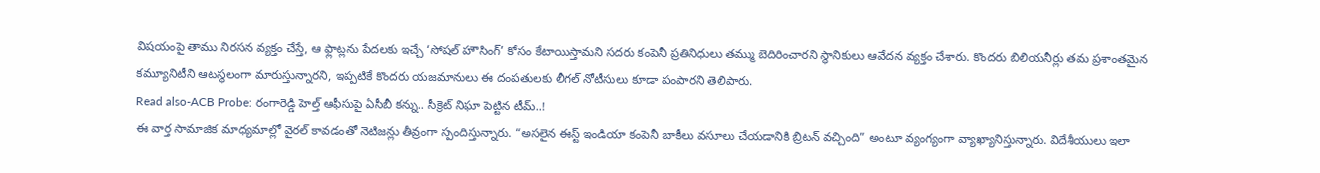విషయంపై తాము నిరసన వ్యక్తం చేస్తే, ఆ ఫ్లాట్లను పేదలకు ఇచ్చే ‘సోషల్ హౌసింగ్’ కోసం కేటాయిస్తామని సదరు కంపెనీ ప్రతినిధులు తమ్ము బెదిరించారని స్థానికులు ఆవేదన వ్యక్తం చేశారు. కొందరు బిలియనీర్లు తమ ప్రశాంతమైన కమ్యూనిటీని ఆటస్థలంగా మారుస్తున్నారని, ఇప్పటికే కొందరు యజమానులు ఈ దంపతులకు లీగల్ నోటీసులు కూడా పంపారని తెలిపారు.
Read also-ACB Probe: రంగారెడ్డి హెల్త్ ఆఫీసుపై ఏసీబీ కన్ను.. సీక్రెట్ నిఘా పెట్టిన టీమ్..!
ఈ వార్త సామాజిక మాధ్యమాల్లో వైరల్ కావడంతో నెటిజన్లు తీవ్రంగా స్పందిస్తున్నారు. “అసలైన ఈస్ట్ ఇండియా కంపెనీ బాకీలు వసూలు చేయడానికి బ్రిటన్ వచ్చింది” అంటూ వ్యంగ్యంగా వ్యాఖ్యానిస్తున్నారు. విదేశీయులు ఇలా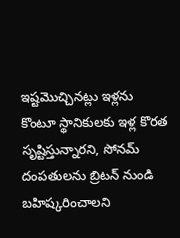ఇష్టమొచ్చినట్లు ఇళ్లను కొంటూ స్థానికులకు ఇళ్ల కొరత సృష్టిస్తున్నారని, సోనమ్ దంపతులను బ్రిటన్ నుండి బహిష్కరించాలని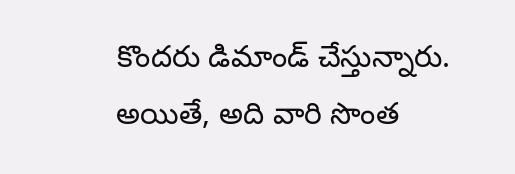కొందరు డిమాండ్ చేస్తున్నారు. అయితే, అది వారి సొంత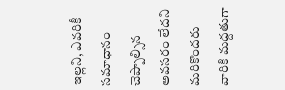ఇల్లని, ఎవరికీ సమాధానం చెప్పాల్సిన అవసరం లేదని మరికొందరు వారికి మద్దతుగా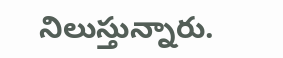నిలుస్తున్నారు.